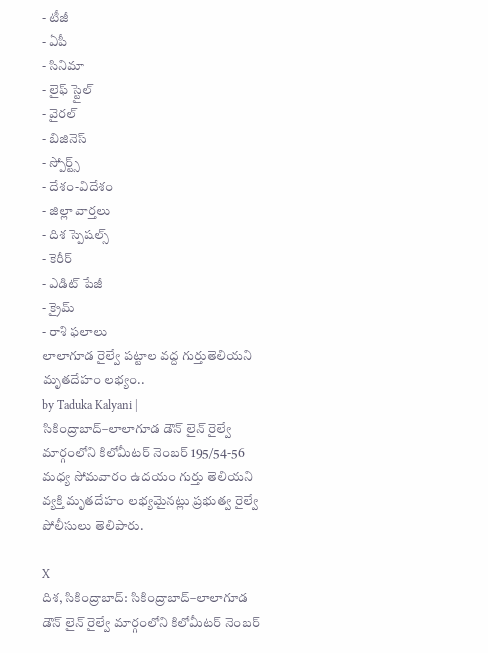- టీజీ
- ఏపీ
- సినిమా
- లైఫ్ స్టైల్
- వైరల్
- బిజినెస్
- స్పోర్ట్స్
- దేశం-విదేశం
- జిల్లా వార్తలు
- దిశ స్పెషల్స్
- కెరీర్
- ఎడిట్ పేజీ
- క్రైమ్
- రాశి ఫలాలు
లాలాగూడ రైల్వే పట్టాల వద్ద గుర్తుతెలియని మృతదేహం లభ్యం..
by Taduka Kalyani |
సికింద్రాబాద్–లాలాగూడ డౌన్ లైన్ రైల్వే మార్గంలోని కిలోమీటర్ నెంబర్ 195/54-56 మధ్య సోమవారం ఉదయం గుర్తు తెలియని వ్యక్తి మృతదేహం లభ్యమైనట్లు ప్రభుత్వ రైల్వే పోలీసులు తెలిపారు.

X
దిశ, సికింద్రాబాద్: సికింద్రాబాద్–లాలాగూడ డౌన్ లైన్ రైల్వే మార్గంలోని కిలోమీటర్ నెంబర్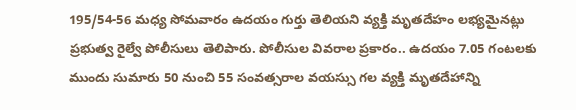195/54-56 మధ్య సోమవారం ఉదయం గుర్తు తెలియని వ్యక్తి మృతదేహం లభ్యమైనట్లు ప్రభుత్వ రైల్వే పోలీసులు తెలిపారు. పోలీసుల వివరాల ప్రకారం.. ఉదయం 7.05 గంటలకు ముందు సుమారు 50 నుంచి 55 సంవత్సరాల వయస్సు గల వ్యక్తి మృతదేహాన్ని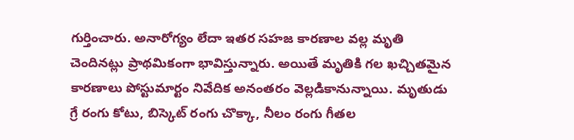గుర్తించారు. అనారోగ్యం లేదా ఇతర సహజ కారణాల వల్ల మృతి చెందినట్లు ప్రాథమికంగా భావిస్తున్నారు. అయితే మృతికి గల ఖచ్చితమైన కారణాలు పోస్టుమార్టం నివేదిక అనంతరం వెల్లడికానున్నాయి. మృతుడు గ్రే రంగు కోటు, బిస్కెట్ రంగు చొక్కా, నీలం రంగు గీతల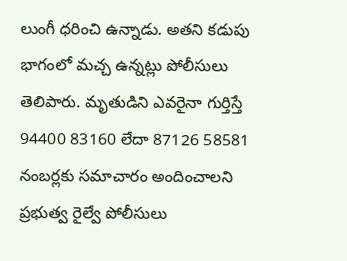లుంగీ ధరించి ఉన్నాడు. అతని కడుపు భాగంలో మచ్చ ఉన్నట్లు పోలీసులు తెలిపారు. మృతుడిని ఎవరైనా గుర్తిస్తే 94400 83160 లేదా 87126 58581 నంబర్లకు సమాచారం అందించాలని ప్రభుత్వ రైల్వే పోలీసులు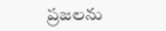ప్రజలను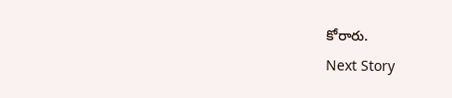కోరారు.
Next Story